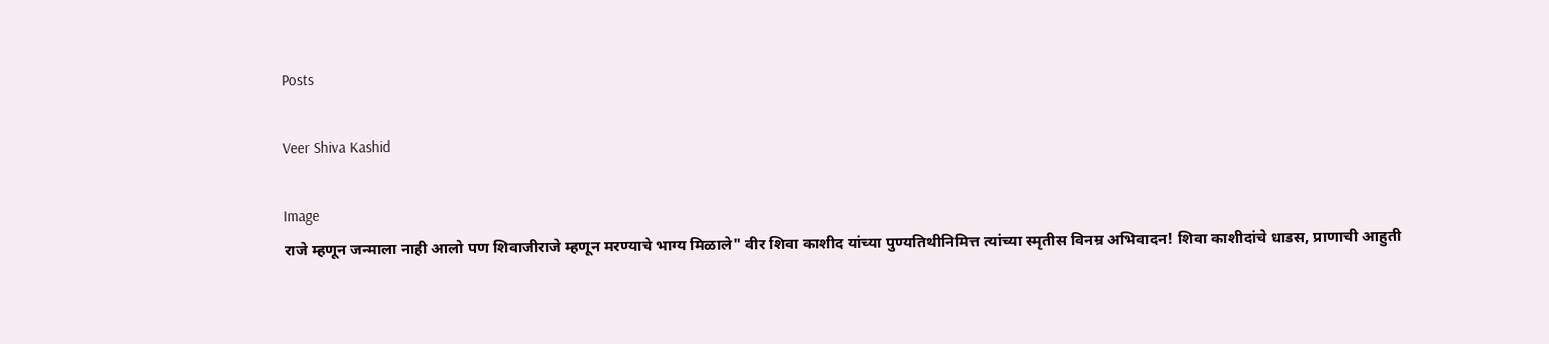Posts

Veer Shiva Kashid

Image
राजे म्हणून जन्माला नाही आलो पण शिवाजीराजे म्हणून मरण्याचे भाग्य मिळाले" वीर शिवा काशीद यांच्या पुण्यतिथीनिमित्त त्यांच्या स्मृतीस विनम्र अभिवादन! शिवा काशीदांचे धाडस, प्राणाची आहुती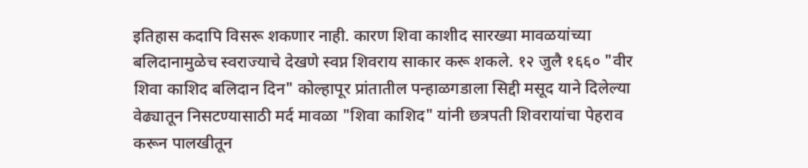इतिहास कदापि विसरू शकणार नाही. कारण शिवा काशीद सारख्या मावळयांच्या बलिदानामुळेच स्वराज्याचे देखणे स्वप्न शिवराय साकार करू शकले. १२ जुलै १६६० "वीर शिवा काशिद बलिदान दिन" कोल्हापूर प्रांतातील पन्हाळगडाला सिद्दी मसूद याने दिलेल्या वेढ्यातून निसटण्यासाठी मर्द मावळा "शिवा काशिद" यांनी छत्रपती शिवरायांचा पेहराव करून पालखीतून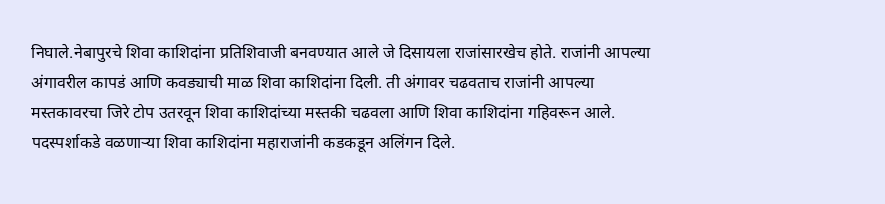निघाले.नेबापुरचे शिवा काशिदांना प्रतिशिवाजी बनवण्यात आले जे दिसायला राजांसारखेच होते. राजांनी आपल्या अंगावरील कापडं आणि कवड्याची माळ शिवा काशिदांना दिली. ती अंगावर चढवताच राजांनी आपल्या मस्तकावरचा जिरे टोप उतरवून शिवा काशिदांच्या मस्तकी चढवला आणि शिवा काशिदांना गहिवरून आले. पदस्पर्शाकडे वळणाऱ्या शिवा काशिदांना महाराजांनी कडकडून अलिंगन दिले.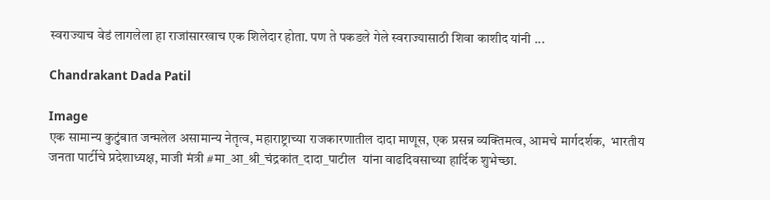स्वराज्याच वेडं लागलेला हा राजांसारखाच एक शिलेदार होता. पण ते पकडले गेले स्वराज्यासाठी शिवा काशीद यांनी ...

Chandrakant Dada Patil

Image
एक सामान्य कुटुंबात जन्मलेल असामान्य नेतृत्व, महाराष्ट्राच्या राजकारणातील दादा माणूस, एक प्रसन्न व्यक्तिमत्व, आमचे मार्गदर्शक,  भारतीय जनता पार्टीचे प्रदेशाध्यक्ष, माजी मंत्री #मा_आ_श्री_चंद्रकांत_दादा_पाटील  यांना वाढदिवसाच्या हार्दिक शुभेच्छा.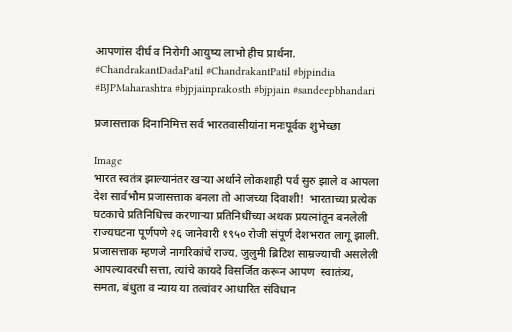आपणांस दीर्घ व निरोगी आयुष्य लाभो हीच प्रार्थना. #ChandrakantDadaPatil #ChandrakantPatil #bjpindia #BJPMaharashtra #bjpjainprakosth #bjpjain #sandeepbhandari

प्रजासत्ताक दिनानिमित्त सर्व भारतवासीयांना मनःपूर्वक शुभेच्छा

Image
भारत स्वतंत्र झाल्यानंतर खऱ्या अर्थाने लोकशाही पर्व सुरु झाले व आपला देश सार्वभौम प्रजासत्ताक बनला तो आजच्या दिवाशी!  भारताच्या प्रत्येक घटकाचे प्रतिनिधित्त्व करणाऱ्या प्रतिनिधींच्या अथक प्रयत्नांतून बनलेली राज्यघटना पूर्णपणे २६ जानेवारी १९५० रोजी संपूर्ण देशभरात लागू झाली. प्रजासत्ताक म्हणजे नागरिकांचे राज्य. जुलुमी ब्रिटिश साम्रज्याची असलेली आपल्यावरची सत्ता, त्यांचे कायदे विसर्जित करून आपण  स्वातंत्र्य, समता, बंधुता व न्याय या तत्वांवर आधारित संविधान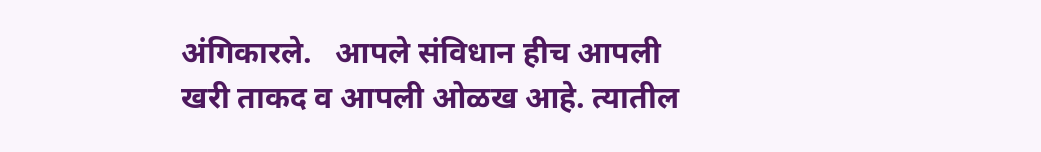अंगिकारले.   आपले संविधान हीच आपली खरी ताकद व आपली ओळख आहे. त्यातील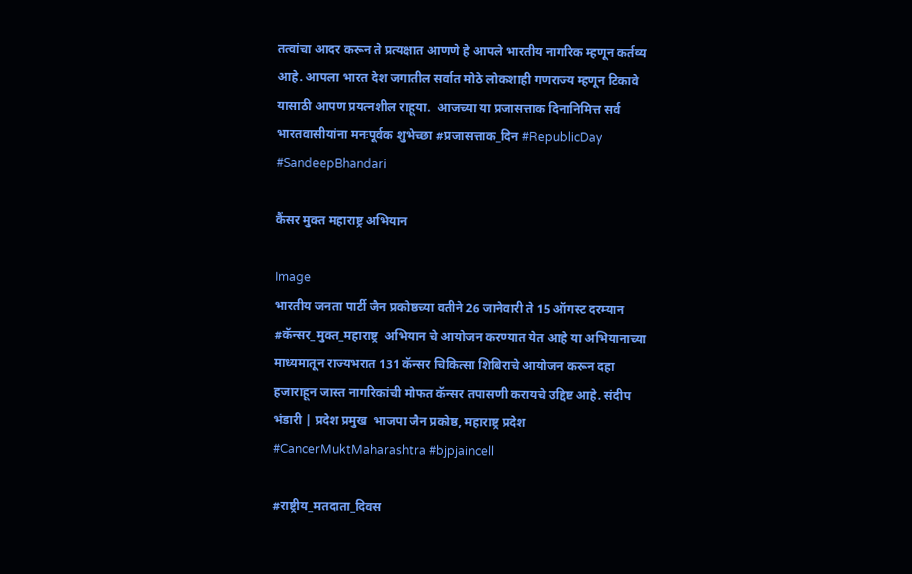तत्वांचा आदर करून ते प्रत्यक्षात आणणे हे आपले भारतीय नागरिक म्हणून कर्तव्य आहे. आपला भारत देश जगातील सर्वात मोठे लोकशाही गणराज्य म्हणून टिकावे यासाठी आपण प्रयत्नशील राहूया.  आजच्या या प्रजासत्ताक दिनानिमित्त सर्व भारतवासीयांना मनःपूर्वक शुभेच्छा #प्रजासत्ताक_दिन #RepublicDay #SandeepBhandari

कैंसर मुक्त महाराष्ट्र अभियान

Image
भारतीय जनता पार्टी जैन प्रकोष्ठच्या वतीने 26 जानेवारी ते 15 ऑगस्ट दरम्यान  #कॅन्सर_मुक्त_महाराष्ट्र  अभियान चे आयोजन करण्यात येत आहे या अभियानाच्या माध्यमातून राज्यभरात 131 कॅन्सर चिकित्सा शिबिराचे आयोजन करून दहा हजाराहून जास्त नागरिकांची मोफत कॅन्सर तपासणी करायचे उद्दिष्ट आहे. संदीप भंडारी | प्रदेश प्रमुख  भाजपा जैन प्रकोष्ठ, महाराष्ट्र प्रदेश #CancerMuktMaharashtra #bjpjaincell

#राष्ट्रीय_मतदाता_दिवस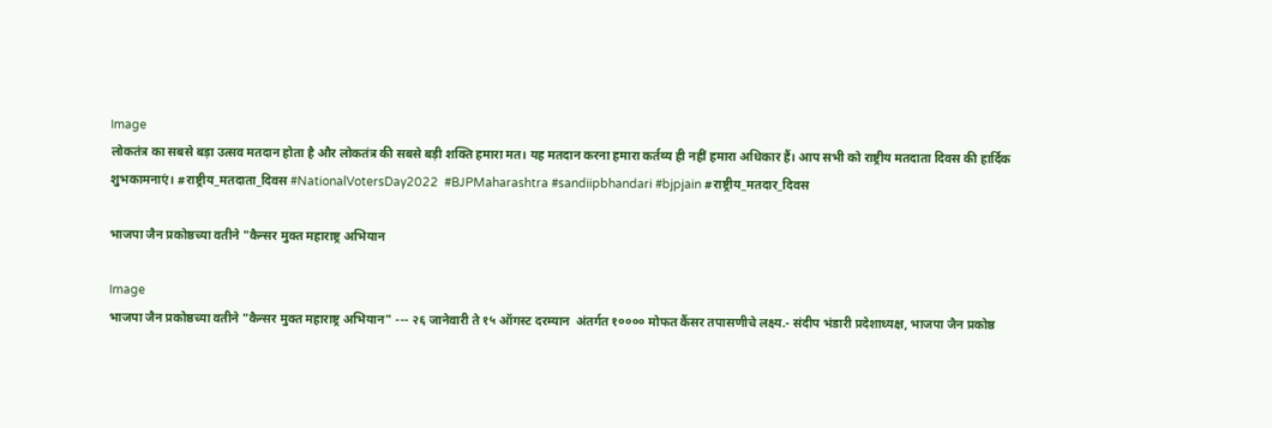Image
लोकतंत्र का सबसे बड़ा उत्सव मतदान होता है और लोकतंत्र की सबसे बड़ी शक्ति हमारा मत। यह मतदान करना हमारा कर्तव्य ही नहीं हमारा अधिकार हैं। आप सभी को राष्ट्रीय मतदाता दिवस की हार्दिक शुभकामनाएं। #राष्ट्रीय_मतदाता_दिवस #NationalVotersDay2022  #BJPMaharashtra #sandiipbhandari #bjpjain #राष्ट्रीय_मतदार_दिवस

भाजपा जैन प्रकोष्ठच्या वतीने "कैन्सर मुक्त महाराष्ट्र अभियान

Image
भाजपा जैन प्रकोष्ठच्या वतीने "कैन्सर मुक्त महाराष्ट्र अभियान" --- २६ जानेवारी ते १५ ऑगस्ट दरम्यान  अंतर्गत १०००० मोफत कैंसर तपासणीचे लक्ष्य.- संदीप भंडारी प्रदेशाध्यक्ष, भाजपा जैन प्रकोष्ठ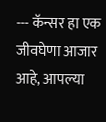--- कॅन्सर हा एक जीवघेणा आजार आहे, आपल्या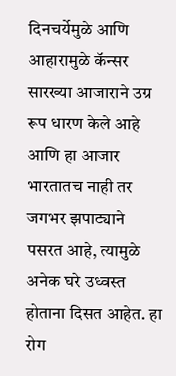दिनचर्येमुळे आणि आहारामुळे कॅन्सर सारख्या आजाराने उग्र रूप धारण केले आहे आणि हा आजार भारतातच नाही तर जगभर झपाट्याने पसरत आहे, त्यामुळे अनेक घरे उध्वस्त होताना दिसत आहेत. हा रोग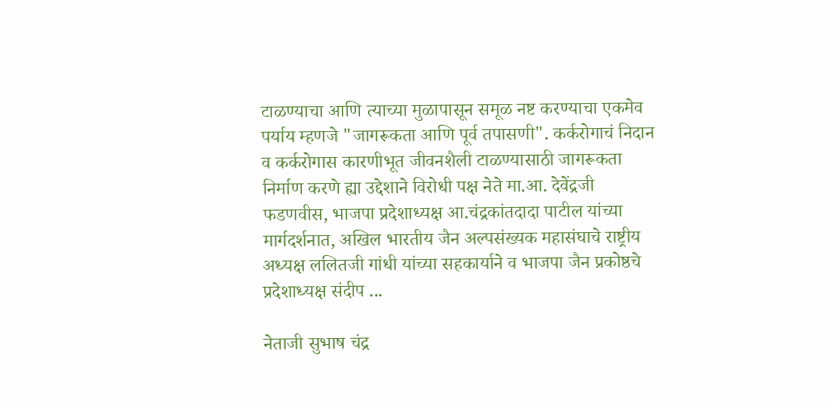टाळण्याचा आणि त्याच्या मुळापासून समूळ नष्ट करण्याचा एकमेव पर्याय म्हणजे "जागरूकता आणि पूर्व तपासणी". कर्करोगाचं निदान व कर्करोगास कारणीभूत जीवनशैली टाळण्यासाठी जागरूकता निर्माण करणे ह्या उद्देशाने विरोधी पक्ष नेते मा.आ. देवेंद्रजी फडणवीस, भाजपा प्रदेशाध्यक्ष आ.चंद्रकांतदादा पाटील यांच्या मार्गदर्शनात, अखिल भारतीय जैन अल्पसंख्यक महासंघाचे राष्ट्रीय अध्यक्ष ललितजी गांधी यांच्या सहकार्याने व भाजपा जैन प्रकोष्ठचे प्रदेशाध्यक्ष संदीप ...

नेताजी सुभाष चंद्र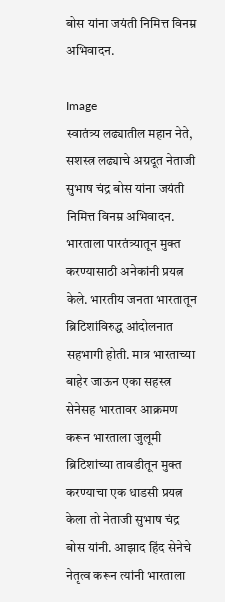बोस यांना जयंती निमित्त विनम्र अभिवादन.

Image
स्वातंत्र्य लढ्यातील महान नेते, सशस्त्र लढ्याचे अग्रदूत नेताजी सुभाष चंद्र बोस यांना जयंती निमित्त विनम्र अभिवादन.  भारताला पारतंत्र्यातून मुक्त करण्यासाठी अनेकांनी प्रयत्न केले. भारतीय जनता भारतातून ब्रिटिशांविरुद्ध आंदोलनात सहभागी होती. मात्र भारताच्या बाहेर जाऊन एका सहस्त्र सेनेसह भारतावर आक्रमण करून भारताला जुलूमी ब्रिटिशांच्या तावडीतून मुक्त करण्याचा एक धाडसी प्रयत्न केला तो नेताजी सुभाष चंद्र बोस यांनी. आझाद हिंद सेनेचे नेतृत्व करून त्यांनी भारताला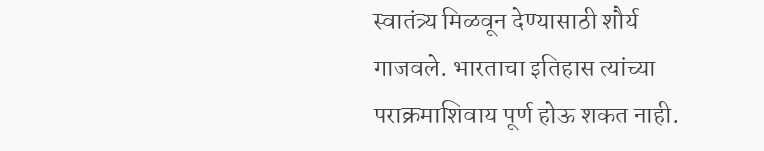स्वातंत्र्य मिळवून देण्यासाठी शौर्य गाजवले. भारताचा इतिहास त्यांच्या पराक्रमाशिवाय पूर्ण होऊ शकत नाही.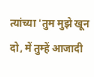त्यांच्या 'तुम मुझे खून दो, में तुम्हें आजादी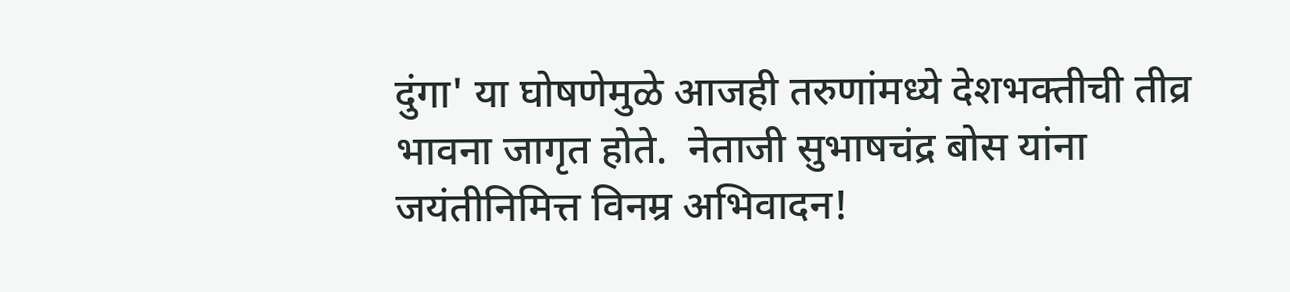दुंगा' या घोषणेमुळे आजही तरुणांमध्ये देशभक्तीची तीव्र भावना जागृत होते.  नेताजी सुभाषचंद्र बोस यांना जयंतीनिमित्त विनम्र अभिवादन!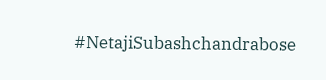#NetajiSubashchandrabose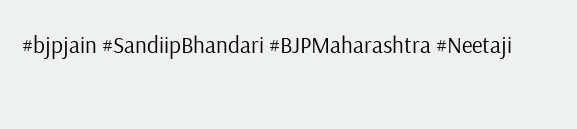#bjpjain #SandiipBhandari #BJPMaharashtra #Neetaji